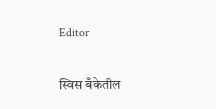Editor

स्विस बँकेतील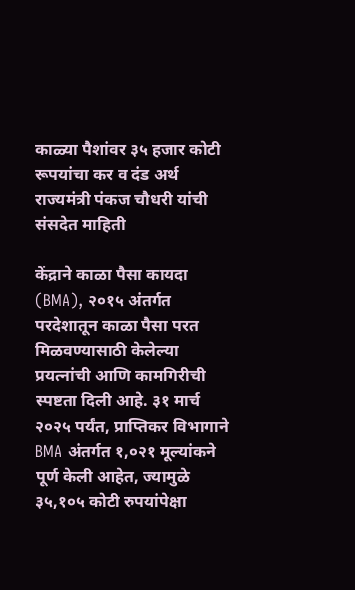काळ्या पैशांवर ३५ हजार कोटी रूपयांचा कर व दंड अर्थ राज्यमंत्री पंकज चौधरी यांची संसदेत माहिती

केंद्राने काळा पैसा कायदा (BMA), २०१५ अंतर्गत परदेशातून काळा पैसा परत मिळवण्यासाठी केलेल्या प्रयत्नांची आणि कामगिरीची स्पष्टता दिली आहे. ३१ मार्च २०२५ पर्यंत, प्राप्तिकर विभागाने BMA अंतर्गत १,०२१ मूल्यांकने पूर्ण केली आहेत, ज्यामुळे ३५,१०५ कोटी रुपयांपेक्षा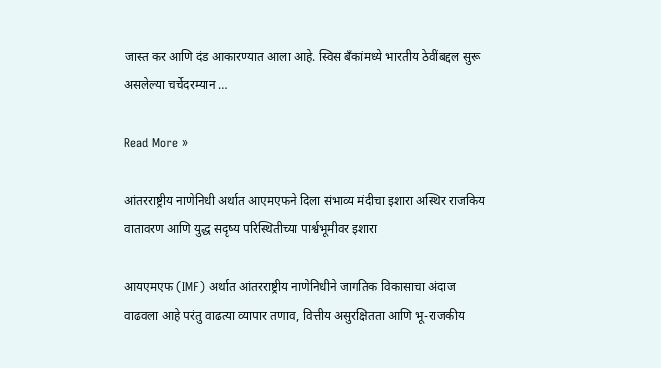जास्त कर आणि दंड आकारण्यात आला आहे. स्विस बँकांमध्ये भारतीय ठेवींबद्दल सुरू असलेल्या चर्चेदरम्यान …

Read More »

आंतरराष्ट्रीय नाणेनिधी अर्थात आएमएफने दिला संभाव्य मंदीचा इशारा अस्थिर राजकिय वातावरण आणि युद्ध सदृष्य परिस्थितीच्या पार्श्वभूमीवर इशारा

आयएमएफ (IMF) अर्थात आंतरराष्ट्रीय नाणेनिधीने जागतिक विकासाचा अंदाज वाढवला आहे परंतु वाढत्या व्यापार तणाव, वित्तीय असुरक्षितता आणि भू-राजकीय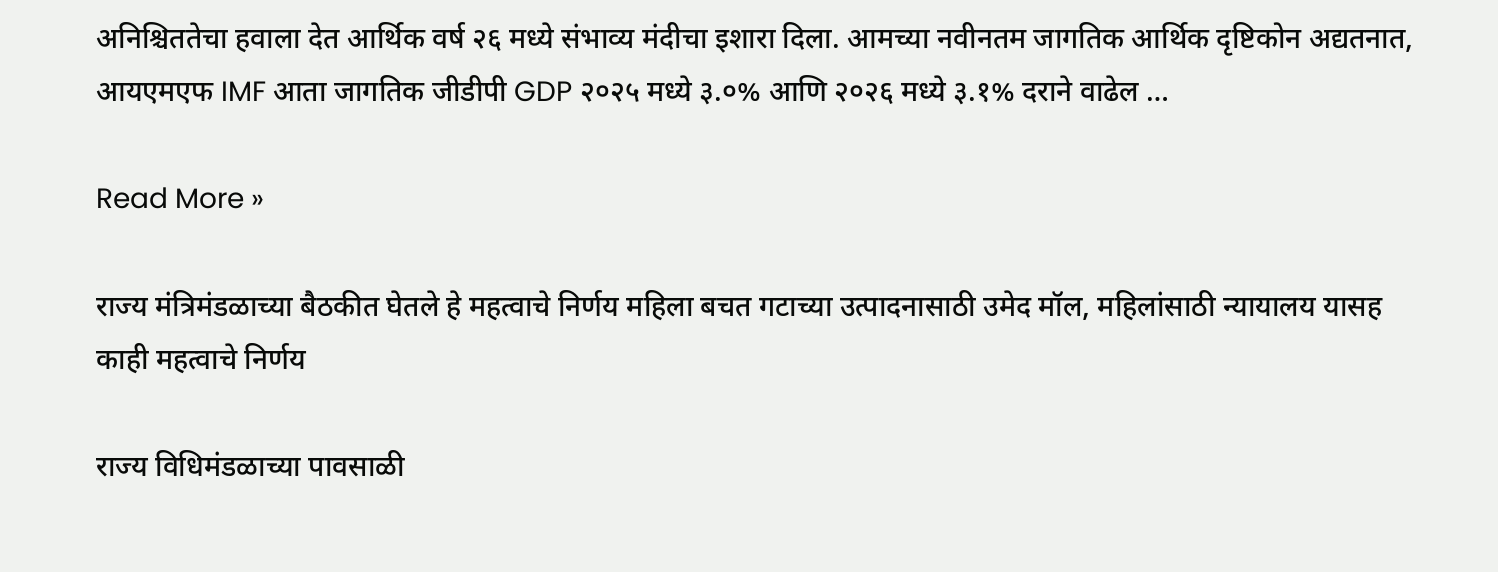अनिश्चिततेचा हवाला देत आर्थिक वर्ष २६ मध्ये संभाव्य मंदीचा इशारा दिला. आमच्या नवीनतम जागतिक आर्थिक दृष्टिकोन अद्यतनात, आयएमएफ IMF आता जागतिक जीडीपी GDP २०२५ मध्ये ३.०% आणि २०२६ मध्ये ३.१% दराने वाढेल …

Read More »

राज्य मंत्रिमंडळाच्या बैठकीत घेतले हे महत्वाचे निर्णय महिला बचत गटाच्या उत्पादनासाठी उमेद मॉल, महिलांसाठी न्यायालय यासह काही महत्वाचे निर्णय

राज्य विधिमंडळाच्या पावसाळी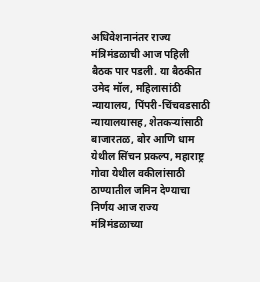अधिवेशनानंतर राज्य मंत्रिमंडळाची आज पहिली बैठक पार पडली. या बैठकीत उमेद मॉल, महिलासांठी न्यायालय, पिंपरी-चिंचवडसाठी न्यायालयासह, शेतकऱ्यांसाठी बाजारतळ, बोर आणि धाम येथील सिंचन प्रकल्प, महाराष्ट्र गोवा येथील वकीलांसाठी ठाण्यातील जमिन देण्याचा निर्णय आज राज्य मंत्रिमंडळाच्या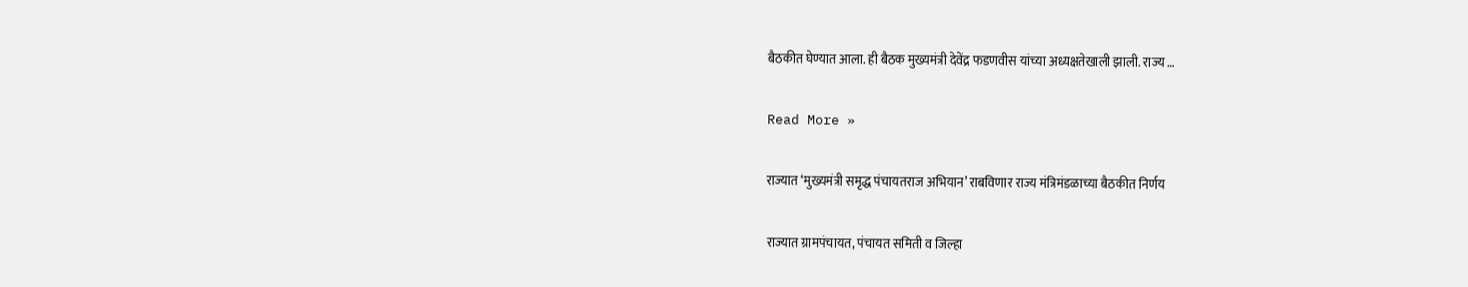बैठकीत घेण्यात आला. ही बैठक मुख्यमंत्री देवेंद्र फडणवीस यांच्या अध्यक्षतेखाली झाली. राज्य …

Read More »

राज्यात ‘मुख्यमंत्री समृद्ध पंचायतराज अभियान’ राबविणार राज्य मंत्रिमंडळाच्या बैठकीत निर्णय

राज्यात ग्रामपंचायत, पंचायत समिती व जिल्हा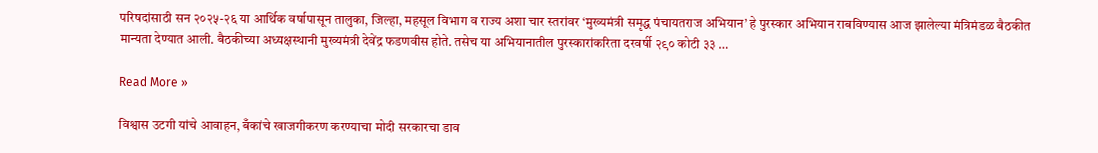परिषदांसाठी सन २०२५-२६ या आर्थिक वर्षापासून तालुका, जिल्हा, महसूल विभाग व राज्य अशा चार स्तरांवर ‘मुख्यमंत्री समृद्ध पंचायतराज अभियान’ हे पुरस्कार अभियान राबविण्यास आज झालेल्या मंत्रिमंडळ बैठकीत मान्यता देण्यात आली. बैठकीच्या अध्यक्षस्थानी मुख्यमंत्री देवेंद्र फडणवीस होते. तसेच या अभियानातील पुरस्कारांकरिता दरवर्षी २९० कोटी ३३ …

Read More »

विश्वास उटगी यांचे आवाहन, बँकांचे खाजगीकरण करण्याचा मोदी सरकारचा डाव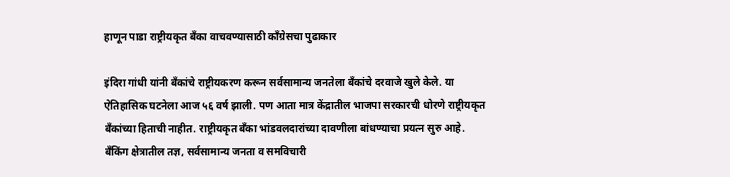हाणून पाडा राष्ट्रीयकृत बँका वाचवण्यासाठी काँग्रेसचा पुढाकार

इंदिरा गांधी यांनी बँकांचे राष्ट्रीयकरण करून सर्वसामान्य जनतेला बँकांचे दरवाजे खुले केले. या ऐतिहासिक घटनेला आज ५६ वर्ष झाली. पण आता मात्र केंद्रातील भाजपा सरकारची धोरणे राष्ट्रीयकृत बँकांच्या हिताची नाहीत. राष्ट्रीयकृत बँका भांडवलदारांच्या दावणीला बांधण्याचा प्रयत्न सुरु आहे. बँकिंग क्षेत्रातील तज्ञ, सर्वसामान्य जनता व समविचारी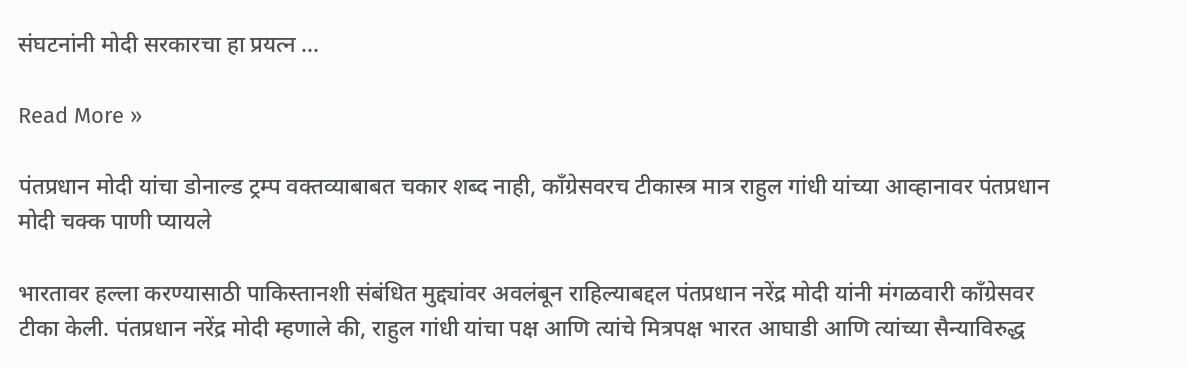संघटनांनी मोदी सरकारचा हा प्रयत्न …

Read More »

पंतप्रधान मोदी यांचा डोनाल्ड ट्रम्प वक्तव्याबाबत चकार शब्द नाही, काँग्रेसवरच टीकास्त्र मात्र राहुल गांधी यांच्या आव्हानावर पंतप्रधान मोदी चक्क पाणी प्यायले

भारतावर हल्ला करण्यासाठी पाकिस्तानशी संबंधित मुद्द्यांवर अवलंबून राहिल्याबद्दल पंतप्रधान नरेंद्र मोदी यांनी मंगळवारी काँग्रेसवर टीका केली. पंतप्रधान नरेंद्र मोदी म्हणाले की, राहुल गांधी यांचा पक्ष आणि त्यांचे मित्रपक्ष भारत आघाडी आणि त्यांच्या सैन्याविरुद्ध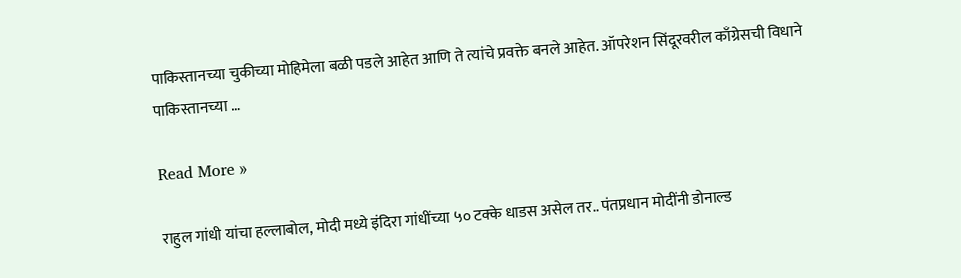पाकिस्तानच्या चुकीच्या मोहिमेला बळी पडले आहेत आणि ते त्यांचे प्रवक्ते बनले आहेत. ऑपरेशन सिंदूरवरील काँग्रेसची विधाने पाकिस्तानच्या …

Read More »

राहुल गांधी यांचा हल्लाबोल, मोदी मध्ये इंदिरा गांधींच्या ५० टक्के धाडस असेल तर.. पंतप्रधान मोदींनी डोनाल्ड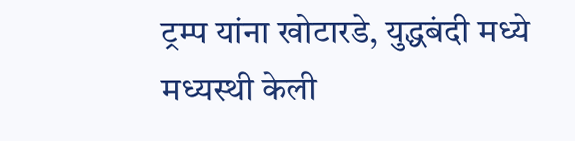ट्रम्प यांना खोटारडे, युद्धबंदी मध्ये मध्यस्थी केली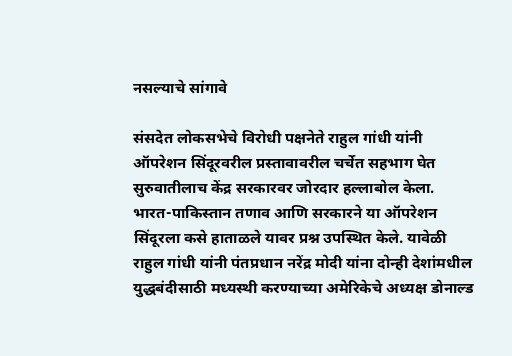नसल्याचे सांगावे

संसदेत लोकसभेचे विरोधी पक्षनेते राहुल गांधी यांनी ऑपरेशन सिंदूरवरील प्रस्तावावरील चर्चेत सहभाग घेत सुरुवातीलाच केंद्र सरकारवर जोरदार हल्लाबोल केला. भारत-पाकिस्तान तणाव आणि सरकारने या ऑपरेशन सिंदूरला कसे हाताळले यावर प्रश्न उपस्थित केले. यावेळी राहुल गांधी यांनी पंतप्रधान नरेंद्र मोदी यांना दोन्ही देशांमधील युद्धबंदीसाठी मध्यस्थी करण्याच्या अमेरिकेचे अध्यक्ष डोनाल्ड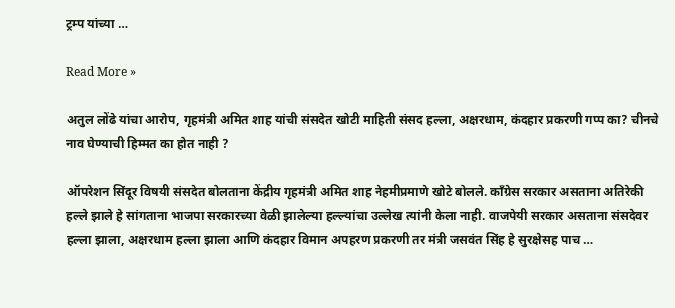ट्रम्प यांच्या …

Read More »

अतुल लोंढे यांचा आरोप, गृहमंत्री अमित शाह यांची संसदेत खोटी माहिती संसद हल्ला, अक्षरधाम, कंदहार प्रकरणी गप्प का? चीनचे नाव घेण्याची हिम्मत का होत नाही ?

ऑपरेशन सिंदूर विषयी संसदेत बोलताना केंद्रीय गृहमंत्री अमित शाह नेहमीप्रमाणे खोटे बोलले. काँग्रेस सरकार असताना अतिरेकी हल्ले झाले हे सांगताना भाजपा सरकारच्या वेळी झालेल्या हल्ल्यांचा उल्लेख त्यांनी केला नाही. वाजपेयी सरकार असताना संसदेवर हल्ला झाला, अक्षरधाम हल्ला झाला आणि कंदहार विमान अपहरण प्रकरणी तर मंत्री जसवंत सिंह हे सुरक्षेसह पाच …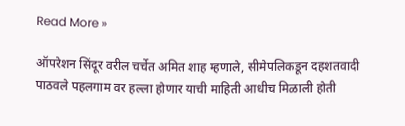Read More »

ऑपरेशन सिंदूर वरील चर्चेत अमित शाह म्हणाले, सीमेपलिकडून दहशतवादी पाठवले पहलगाम वर हल्ला होणार याची माहिती आधीच मिळाली होती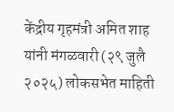केंद्रीय गृहमंत्री अमित शाह यांनी मंगळवारी (२९ जुलै २०२५) लोकसभेत माहिती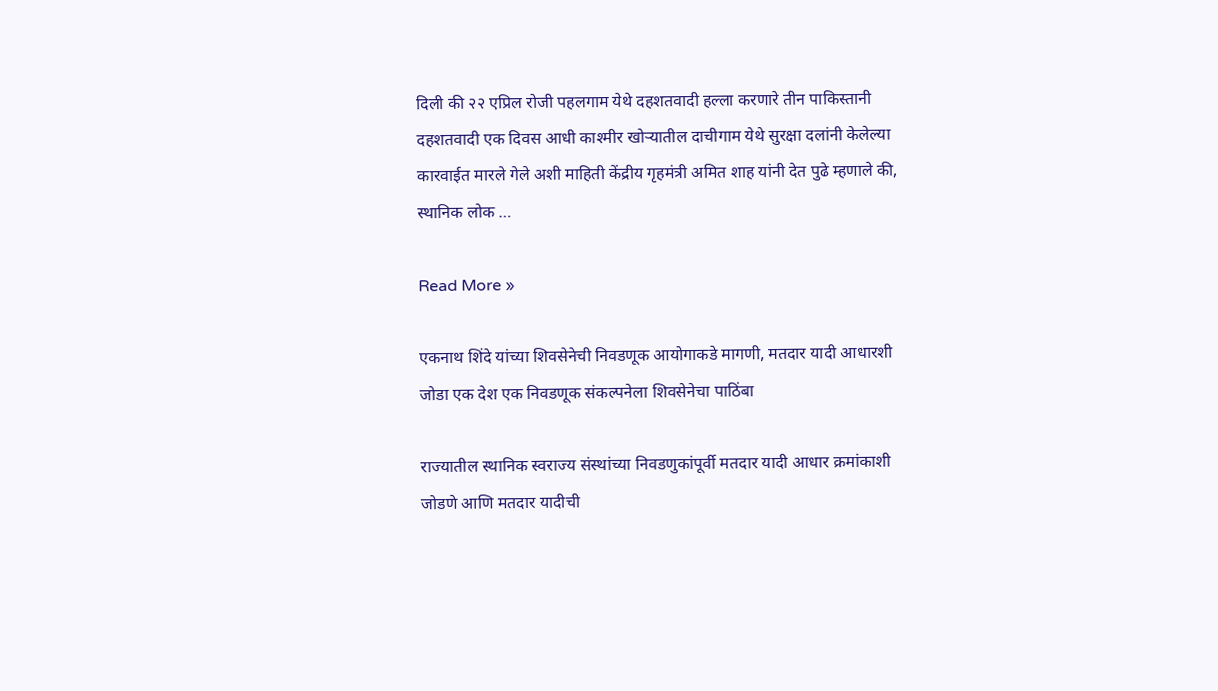दिली की २२ एप्रिल रोजी पहलगाम येथे दहशतवादी हल्ला करणारे तीन पाकिस्तानी दहशतवादी एक दिवस आधी काश्मीर खोऱ्यातील दाचीगाम येथे सुरक्षा दलांनी केलेल्या कारवाईत मारले गेले अशी माहिती केंद्रीय गृहमंत्री अमित शाह यांनी देत पुढे म्हणाले की, स्थानिक लोक …

Read More »

एकनाथ शिंदे यांच्या शिवसेनेची निवडणूक आयोगाकडे मागणी, मतदार यादी आधारशी जोडा एक देश एक निवडणूक संकल्पनेला शिवसेनेचा पाठिंबा

राज्यातील स्थानिक स्वराज्य संस्थांच्या निवडणुकांपूर्वी मतदार यादी आधार क्रमांकाशी जोडणे आणि मतदार यादीची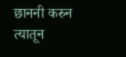छाननी करुन त्यातून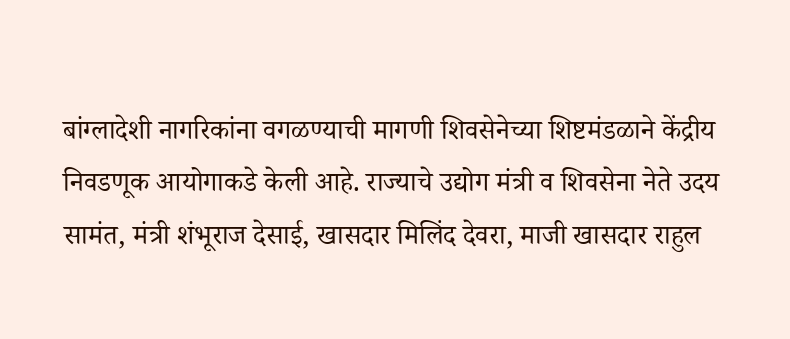बांग्लादेशी नागरिकांना वगळण्याची मागणी शिवसेनेच्या शिष्टमंडळाने केंद्रीय निवडणूक आयोगाकडे केली आहे. राज्याचे उद्योग मंत्री व शिवसेना नेते उदय सामंत, मंत्री शंभूराज देसाई, खासदार मिलिंद देवरा, माजी खासदार राहुल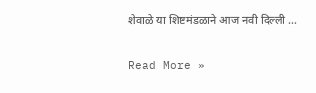शेवाळे या शिष्टमंडळाने आज नवी दिल्ली …

Read More »